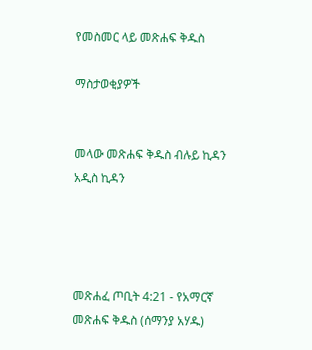የመስመር ላይ መጽሐፍ ቅዱስ

ማስታወቂያዎች


መላው መጽሐፍ ቅዱስ ብሉይ ኪዳን አዲስ ኪዳን




መጽሐፈ ጦቢት 4:21 - የአማርኛ መጽሐፍ ቅዱስ (ሰማንያ አሃዱ)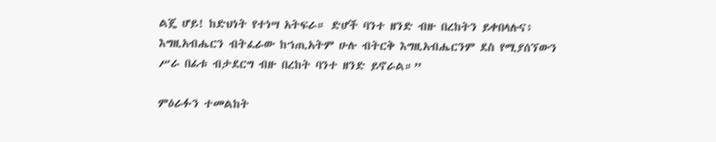ልጄ ሆይ! ከድህነት የተነሣ አትፍራ። ድሆች ባንተ ዘንድ ብዙ በረከትን ይቀበላሉና፥ እግዚአብሔርን ብትፈራው ከኀጢአትም ሁሉ ብትርቅ እግዚአብሔርንም ደስ የሚያሰኘውን ሥራ በፊቱ ብታደርግ ብዙ በረከት ባንተ ዘንድ ይኖራል።”

ምዕራፉን ተመልከት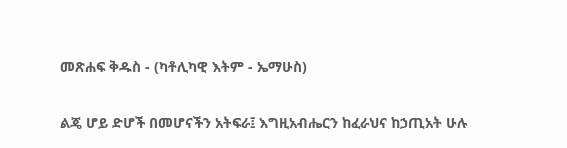መጽሐፍ ቅዱስ - (ካቶሊካዊ እትም - ኤማሁስ)

ልጄ ሆይ ድሆች በመሆናችን አትፍራ፤ እግዚአብሔርን ከፈራህና ከኃጢአት ሁሉ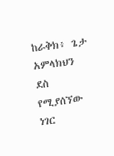ከራቅክ፥ ጌታ አምላክህን ደስ የሚያሰኘው ነገር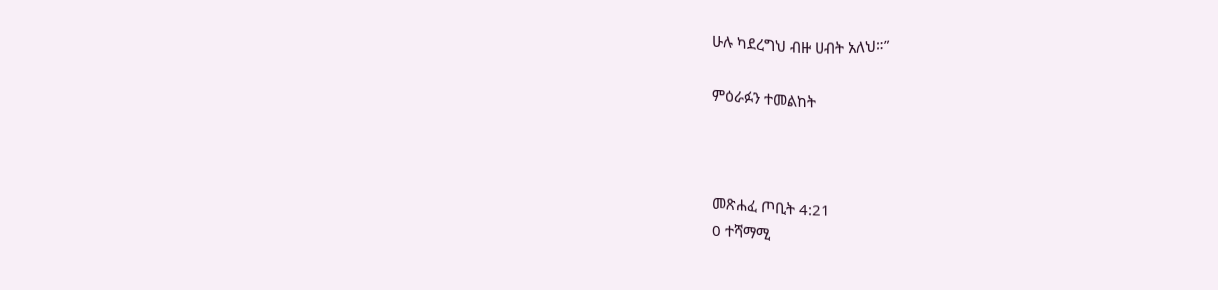ሁሉ ካደረግህ ብዙ ሀብት አለህ።”

ምዕራፉን ተመልከት



መጽሐፈ ጦቢት 4:21
0 ተሻማሚ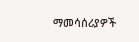ማመሳሰሪያዎች